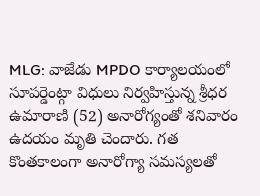MLG: వాజేడు MPDO కార్యాలయంలో సూపర్డెంట్గా విధులు నిర్వహిస్తున్న శ్రీధర ఉమారాణి (52) అనారోగ్యంతో శనివారం ఉదయం మృతి చెందారు. గత కొంతకాలంగా అనారోగ్యా సమస్యలతో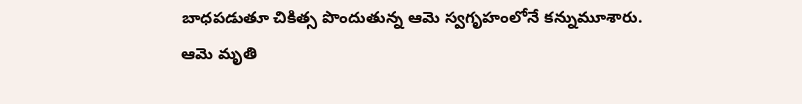బాధపడుతూ చికిత్స పొందుతున్న ఆమె స్వగృహంలోనే కన్నుమూశారు. ఆమె మృతి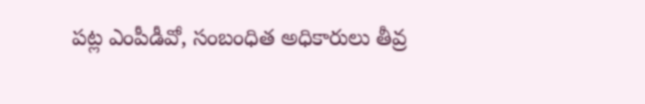పట్ల ఎంపీడీవో, సంబంధిత అధికారులు తీవ్ర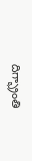దిగ్భ్రాంతి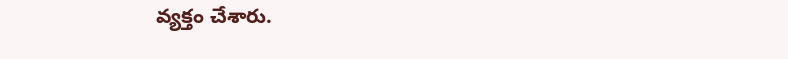వ్యక్తం చేశారు.